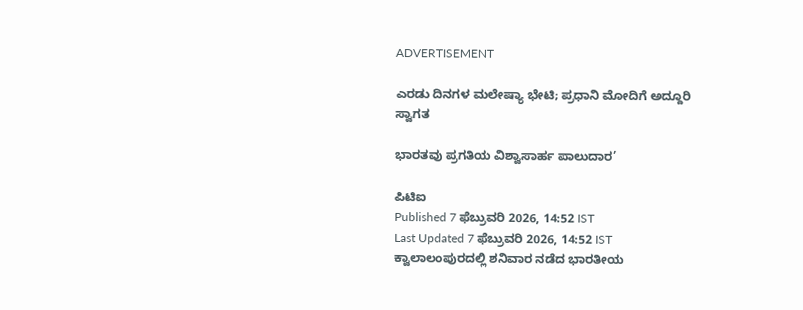ADVERTISEMENT

ಎರಡು ದಿನಗಳ ಮಲೇಷ್ಯಾ ಭೇಟಿ; ಪ್ರಧಾನಿ ಮೋದಿಗೆ ಅದ್ದೂರಿ ಸ್ವಾಗತ

ಭಾರತವು ಪ್ರಗತಿಯ ವಿಶ್ವಾಸಾರ್ಹ ಪಾಲುದಾರ’

ಪಿಟಿಐ
Published 7 ಫೆಬ್ರುವರಿ 2026, 14:52 IST
Last Updated 7 ಫೆಬ್ರುವರಿ 2026, 14:52 IST
ಕ್ವಾಲಾಲಂಪುರದಲ್ಲಿ ಶನಿವಾರ ನಡೆದ ಭಾರತೀಯ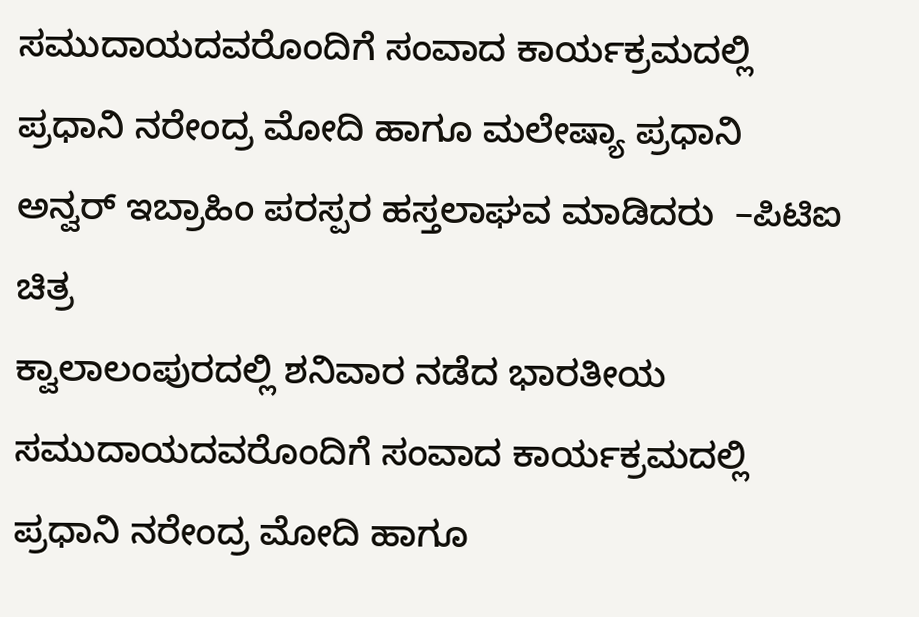ಸಮುದಾಯದವರೊಂದಿಗೆ ಸಂವಾದ ಕಾರ್ಯಕ್ರಮದಲ್ಲಿ ಪ್ರಧಾನಿ ನರೇಂದ್ರ ಮೋದಿ ಹಾಗೂ ಮಲೇಷ್ಯಾ ಪ್ರಧಾನಿ ಅನ್ವರ್‌ ಇಬ್ರಾಹಿಂ ಪರಸ್ಪರ ಹಸ್ತಲಾಘವ ಮಾಡಿದರು  –ಪಿಟಿಐ ಚಿತ್ರ
ಕ್ವಾಲಾಲಂಪುರದಲ್ಲಿ ಶನಿವಾರ ನಡೆದ ಭಾರತೀಯ ಸಮುದಾಯದವರೊಂದಿಗೆ ಸಂವಾದ ಕಾರ್ಯಕ್ರಮದಲ್ಲಿ ಪ್ರಧಾನಿ ನರೇಂದ್ರ ಮೋದಿ ಹಾಗೂ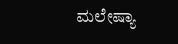ಮಲೇಷ್ಯಾ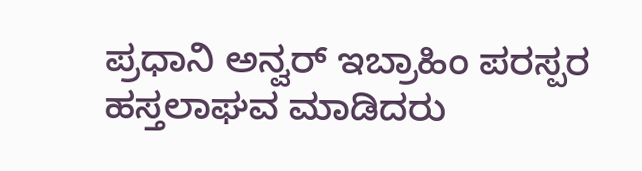ಪ್ರಧಾನಿ ಅನ್ವರ್‌ ಇಬ್ರಾಹಿಂ ಪರಸ್ಪರ ಹಸ್ತಲಾಘವ ಮಾಡಿದರು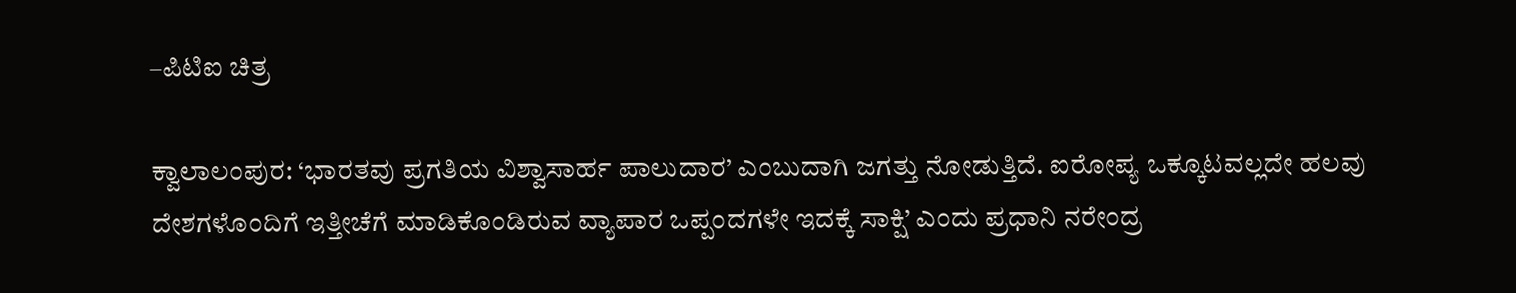–ಪಿಟಿಐ ಚಿತ್ರ

ಕ್ವಾಲಾಲಂಪುರ: ‘ಭಾರತವು ಪ್ರಗತಿಯ ವಿಶ್ವಾಸಾರ್ಹ ಪಾಲುದಾರ’ ಎಂಬುದಾಗಿ ಜಗತ್ತು ನೋಡುತ್ತಿದೆ. ಐರೋಪ್ಯ ಒಕ್ಕೂಟವಲ್ಲದೇ ಹಲವು ದೇಶಗಳೊಂದಿಗೆ ಇತ್ತೀಚೆಗೆ ಮಾಡಿಕೊಂಡಿರುವ ವ್ಯಾಪಾರ ಒಪ್ಪಂದಗಳೇ ಇದಕ್ಕೆ ಸಾಕ್ಷಿ’ ಎಂದು ಪ್ರಧಾನಿ ನರೇಂದ್ರ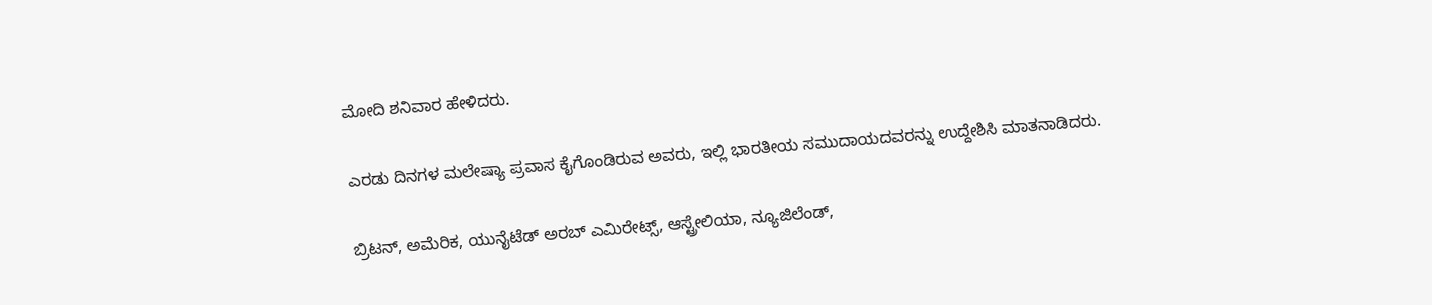ಮೋದಿ ಶನಿವಾರ ಹೇಳಿದರು.

ಎರಡು ದಿನಗಳ ಮಲೇಷ್ಯಾ ಪ್ರವಾಸ ಕೈಗೊಂಡಿರುವ ಅವರು, ಇಲ್ಲಿ ಭಾರತೀಯ ಸಮುದಾಯದವರನ್ನು ಉದ್ದೇಶಿಸಿ ಮಾತನಾಡಿದರು.

ಬ್ರಿಟನ್‌, ಅಮೆರಿಕ, ಯುನೈಟೆಡ್‌ ಅರಬ್‌ ಎಮಿರೇಟ್ಸ್‌, ಆಸ್ಟ್ರೇಲಿಯಾ, ನ್ಯೂಜಿಲೆಂಡ್‌,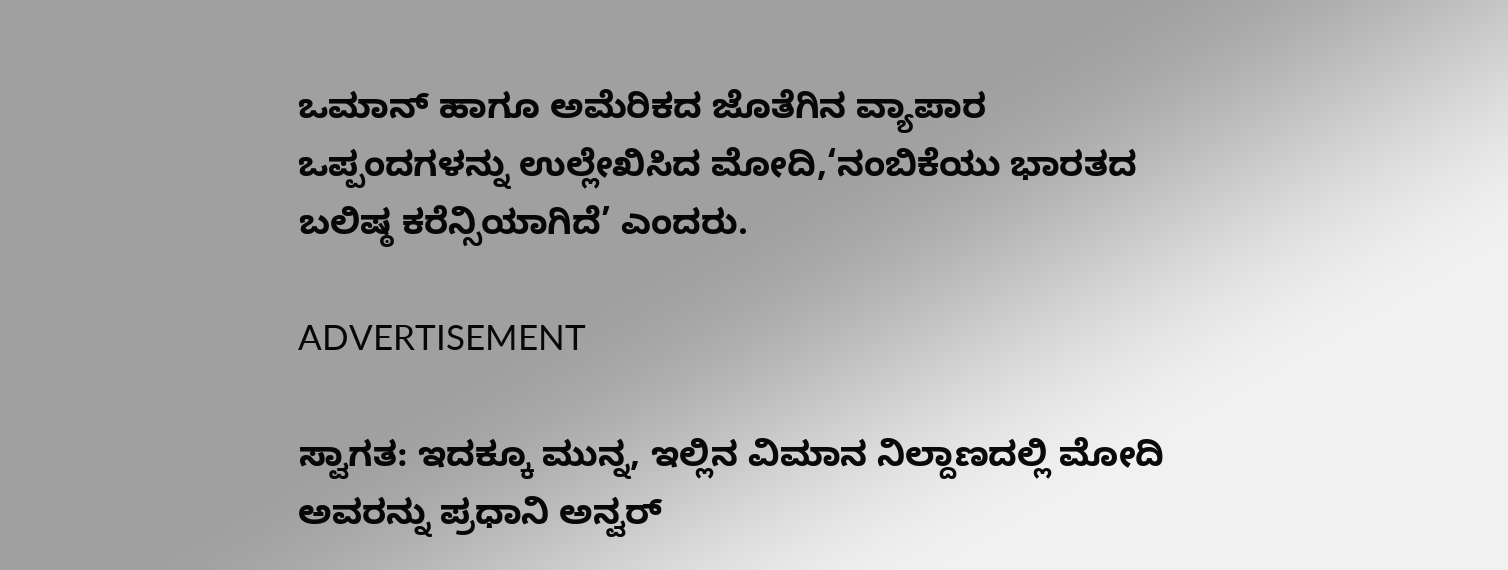ಒಮಾನ್‌ ಹಾಗೂ ಅಮೆರಿಕದ ಜೊತೆಗಿನ ವ್ಯಾಪಾರ ಒಪ್ಪಂದಗಳನ್ನು ಉಲ್ಲೇಖಿಸಿದ ಮೋದಿ,‘ನಂಬಿಕೆಯು ಭಾರತದ ಬಲಿಷ್ಠ ಕರೆನ್ಸಿಯಾಗಿದೆ’ ಎಂದರು.

ADVERTISEMENT

ಸ್ವಾಗತ: ಇದಕ್ಕೂ ಮುನ್ನ, ಇಲ್ಲಿನ ವಿಮಾನ ನಿಲ್ದಾಣದಲ್ಲಿ ಮೋದಿ ಅವರನ್ನು ಪ್ರಧಾನಿ ಅನ್ವರ್‌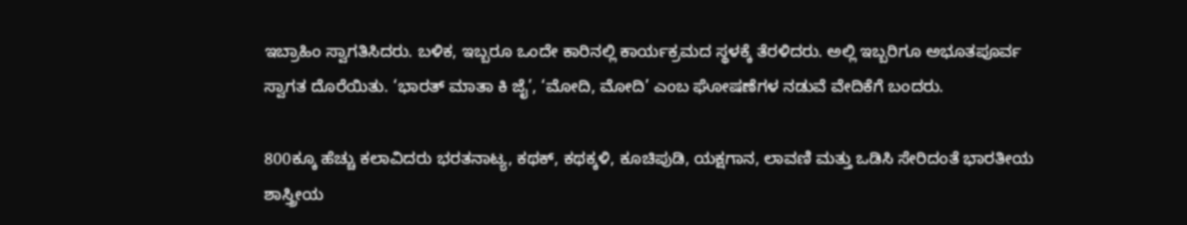ಇಬ್ರಾಹಿಂ ಸ್ವಾಗತಿಸಿದರು. ಬಳಿಕ, ಇಬ್ಬರೂ ಒಂದೇ ಕಾರಿನಲ್ಲಿ ಕಾರ್ಯಕ್ರಮದ ಸ್ಥಳಕ್ಕೆ ತೆರಳಿದರು. ಅಲ್ಲಿ ಇಬ್ಬರಿಗೂ ಅಭೂತಪೂರ್ವ ಸ್ವಾಗತ ದೊರೆಯಿತು. ‘ಭಾರತ್‌ ಮಾತಾ ಕಿ ಜೈ’, ‘ಮೋದಿ, ಮೋದಿ’ ಎಂಬ ಘೋಷಣೆಗಳ ನಡುವೆ ವೇದಿಕೆಗೆ ಬಂದರು.

800ಕ್ಕೂ ಹೆಚ್ಚು ಕಲಾವಿದರು ಭರತನಾಟ್ಯ, ಕಥಕ್, ಕಥಕ್ಕಳಿ, ಕೂಚಿಪುಡಿ, ಯಕ್ಷಗಾನ, ಲಾವಣಿ ಮತ್ತು ಒಡಿಸಿ ಸೇರಿದಂತೆ ಭಾರತೀಯ ಶಾಸ್ತ್ರೀಯ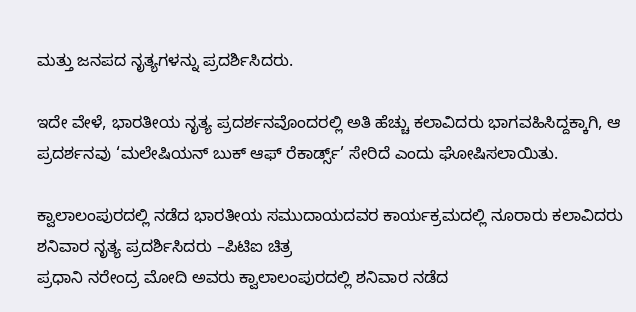ಮತ್ತು ಜನಪದ ನೃತ್ಯಗಳನ್ನು ಪ್ರದರ್ಶಿಸಿದರು.

ಇದೇ ವೇಳೆ, ಭಾರತೀಯ ನೃತ್ಯ ಪ್ರದರ್ಶನವೊಂದರಲ್ಲಿ ಅತಿ ಹೆಚ್ಚು ಕಲಾವಿದರು ಭಾಗವಹಿಸಿದ್ದಕ್ಕಾಗಿ, ಆ ಪ್ರದರ್ಶನವು ‘ಮಲೇಷಿಯನ್‌ ಬುಕ್‌ ಆಫ್‌ ರೆಕಾರ್ಡ್ಸ್‌’ ಸೇರಿದೆ ಎಂದು ಘೋಷಿಸಲಾಯಿತು.

ಕ್ವಾಲಾಲಂಪುರದಲ್ಲಿ ನಡೆದ ಭಾರತೀಯ ಸಮುದಾಯದವರ ಕಾರ್ಯಕ್ರಮದಲ್ಲಿ ನೂರಾರು ಕಲಾವಿದರು ಶನಿವಾರ ನೃತ್ಯ ಪ್ರದರ್ಶಿಸಿದರು –ಪಿಟಿಐ ಚಿತ್ರ
ಪ್ರಧಾನಿ ನರೇಂದ್ರ ಮೋದಿ ಅವರು ಕ್ವಾಲಾಲಂಪುರದಲ್ಲಿ ಶನಿವಾರ ನಡೆದ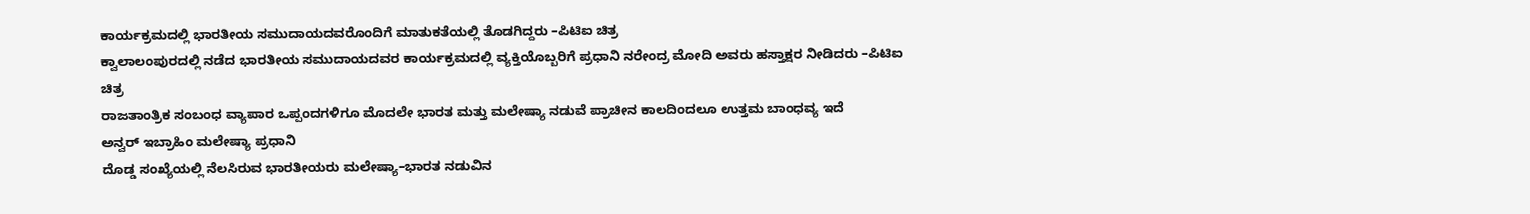ಕಾರ್ಯಕ್ರಮದಲ್ಲಿ ಭಾರತೀಯ ಸಮುದಾಯದವರೊಂದಿಗೆ ಮಾತುಕತೆಯಲ್ಲಿ ತೊಡಗಿದ್ದರು –ಪಿಟಿಐ ಚಿತ್ರ
ಕ್ವಾಲಾಲಂಪುರದಲ್ಲಿ ನಡೆದ ಭಾರತೀಯ ಸಮುದಾಯದವರ ಕಾರ್ಯಕ್ರಮದಲ್ಲಿ ವ್ಯಕ್ತಿಯೊಬ್ಬರಿಗೆ ಪ್ರಧಾನಿ ನರೇಂದ್ರ ಮೋದಿ ಅವರು ಹಸ್ತಾಕ್ಷರ ನೀಡಿದರು –ಪಿಟಿಐ ಚಿತ್ರ
ರಾಜತಾಂತ್ರಿಕ ಸಂಬಂಧ ವ್ಯಾಪಾರ ಒಪ್ಪಂದಗಳಿಗೂ ಮೊದಲೇ ಭಾರತ ಮತ್ತು ಮಲೇಷ್ಯಾ ನಡುವೆ ಪ್ರಾಚೀನ ಕಾಲದಿಂದಲೂ ಉತ್ತಮ ಬಾಂಧವ್ಯ ಇದೆ
ಅನ್ವರ್‌ ಇಬ್ರಾಹಿಂ ಮಲೇಷ್ಯಾ ಪ್ರಧಾನಿ
ದೊಡ್ಡ ಸಂಖ್ಯೆಯಲ್ಲಿ ನೆಲಸಿರುವ ಭಾರತೀಯರು ಮಲೇಷ್ಯಾ–ಭಾರತ ನಡುವಿನ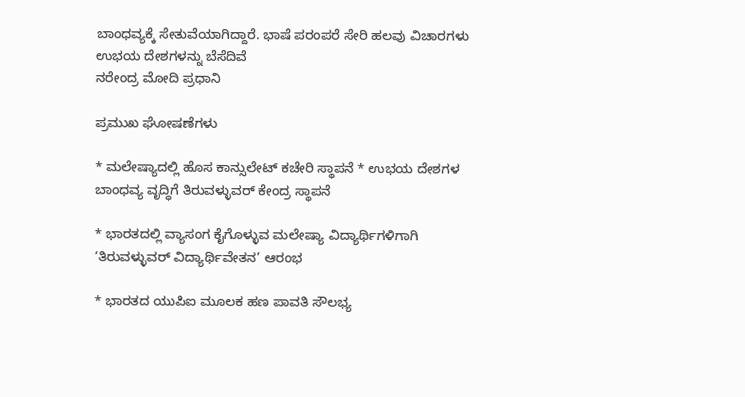ಬಾಂಧವ್ಯಕ್ಕೆ ಸೇತುವೆಯಾಗಿದ್ದಾರೆ. ಭಾಷೆ ಪರಂಪರೆ ಸೇರಿ ಹಲವು ವಿಚಾರಗಳು ಉಭಯ ದೇಶಗಳನ್ನು ಬೆಸೆದಿವೆ
ನರೇಂದ್ರ ಮೋದಿ ಪ್ರಧಾನಿ

ಪ್ರಮುಖ ಘೋಷಣೆಗಳು

* ಮಲೇಷ್ಯಾದಲ್ಲಿ ಹೊಸ ಕಾನ್ಸುಲೇಟ್ ಕಚೇರಿ ಸ್ಥಾಪನೆ * ಉಭಯ ದೇಶಗಳ ಬಾಂಧವ್ಯ ವೃದ್ಧಿಗೆ ತಿರುವಳ್ಳುವರ್‌ ಕೇಂದ್ರ ಸ್ಥಾಪನೆ

* ಭಾರತದಲ್ಲಿ ವ್ಯಾಸಂಗ ಕೈಗೊಳ್ಳುವ ಮಲೇಷ್ಯಾ ವಿದ್ಯಾರ್ಥಿಗಳಿಗಾಗಿ ‘ತಿರುವಳ್ಳುವರ್‌ ವಿದ್ಯಾರ್ಥಿವೇತನ’ ಆರಂಭ

* ಭಾರತದ ಯುಪಿಐ ಮೂಲಕ ಹಣ ಪಾವತಿ ಸೌಲಭ್ಯ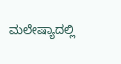ಮಲೇಷ್ಯಾದಲ್ಲಿ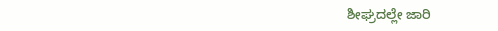ಶೀಘ್ರದಲ್ಲೇ ಜಾರಿ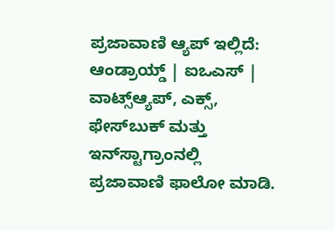ಪ್ರಜಾವಾಣಿ ಆ್ಯಪ್ ಇಲ್ಲಿದೆ: ಆಂಡ್ರಾಯ್ಡ್ | ಐಒಎಸ್ | ವಾಟ್ಸ್ಆ್ಯಪ್, ಎಕ್ಸ್, ಫೇಸ್‌ಬುಕ್ ಮತ್ತು ಇನ್‌ಸ್ಟಾಗ್ರಾಂನಲ್ಲಿ ಪ್ರಜಾವಾಣಿ ಫಾಲೋ ಮಾಡಿ.